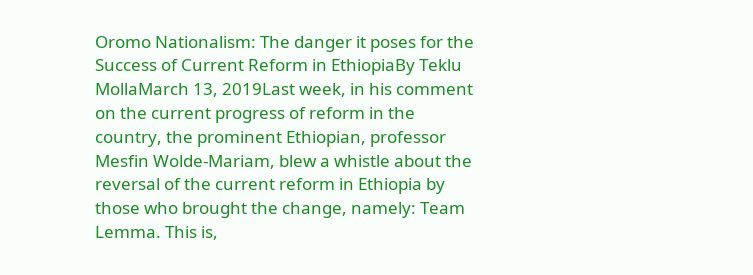Oromo Nationalism: The danger it poses for the Success of Current Reform in EthiopiaBy Teklu MollaMarch 13, 2019Last week, in his comment on the current progress of reform in the country, the prominent Ethiopian, professor Mesfin Wolde-Mariam, blew a whistle about the reversal of the current reform in Ethiopia by those who brought the change, namely: Team Lemma. This is,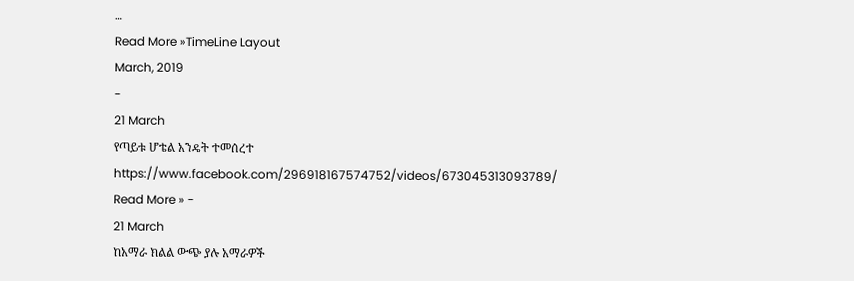…
Read More »TimeLine Layout
March, 2019
-
21 March
የጣይቱ ሆቴል አንዴት ተመሰረተ
https://www.facebook.com/296918167574752/videos/673045313093789/
Read More » -
21 March
ከአማራ ክልል ውጭ ያሉ አማራዎች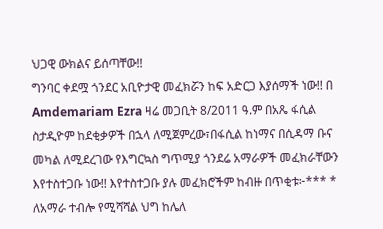ህጋዊ ውክልና ይሰጣቸው!!
ግንባር ቀደሟ ጎንደር አቢዮታዊ መፈክሯን ከፍ አድርጋ እያሰማች ነው!! በ Amdemariam Ezra ዛሬ መጋቢት 8/2011 ዓ.ም በአጼ ፋሲል ስታዲዮም ከደቂቃዎች በኋላ ለሚጀምረው፣በፋሲል ከነማና በሲዳማ ቡና መካል ለሚደረገው የእግርኳስ ግጥሚያ ጎንደሬ አማራዎች መፈክራቸውን እየተስተጋቡ ነው!! እየተስተጋቡ ያሉ መፈክሮችም ከብዙ በጥቂቱ፦*** * ለአማራ ተብሎ የሚሻሻል ህግ ከሌለ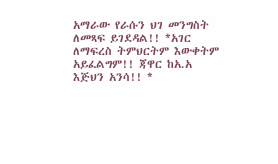አማራው የራሱን ህገ መንግስት ለመጻፍ ይገደዳል!! *አገር ለማፍረስ ትምህርትም እውቀትም አይፈልግም!! ጃዋር ከአ.አ እጅህን አንሳ!! *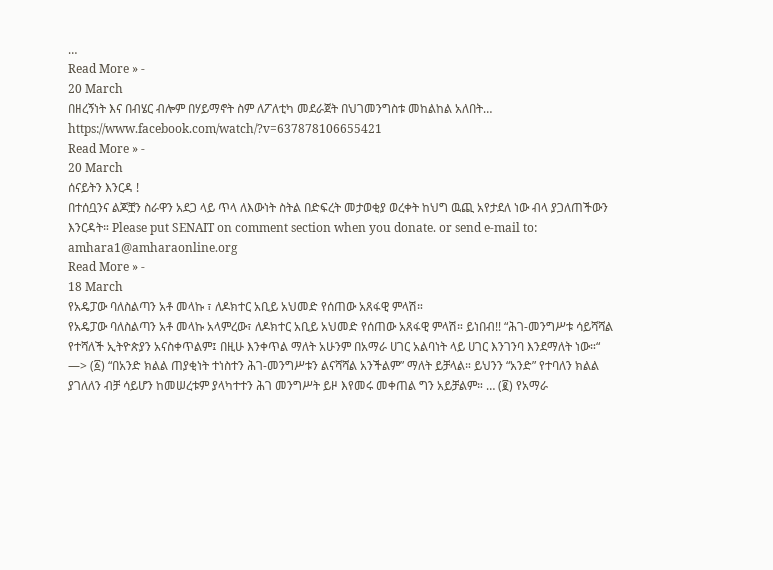…
Read More » -
20 March
በዘረኝነት እና በብሄር ብሎም በሃይማኖት ስም ለፖለቲካ መደራጀት በህገመንግስቱ መከልከል አለበት…
https://www.facebook.com/watch/?v=637878106655421
Read More » -
20 March
ሰናይትን እንርዳ !
በተሰቧንና ልጆቿን ስራዋን አደጋ ላይ ጥላ ለእውነት ስትል በድፍረት መታወቂያ ወረቀት ከህግ ዉጪ አየታደለ ነው ብላ ያጋለጠችውን እንርዳት። Please put SENAIT on comment section when you donate. or send e-mail to: amhara1@amharaonline.org
Read More » -
18 March
የአዴፓው ባለስልጣን አቶ መላኩ ፣ ለዶክተር አቢይ አህመድ የሰጠው አጸፋዊ ምላሽ።
የአዴፓው ባለስልጣን አቶ መላኩ አላምረው፣ ለዶክተር አቢይ አህመድ የሰጠው አጸፋዊ ምላሽ። ይነበብ!! “ሕገ-መንግሥቱ ሳይሻሻል የተሻለች ኢትዮጵያን አናስቀጥልም፤ በዚሁ እንቀጥል ማለት አሁንም በአማራ ሀገር አልባነት ላይ ሀገር እንገንባ እንደማለት ነው።“ —> (፩) “በአንድ ክልል ጠያቂነት ተነስተን ሕገ-መንግሥቱን ልናሻሻል አንችልም” ማለት ይቻላል። ይህንን “አንድ” የተባለን ክልል ያገለለን ብቻ ሳይሆን ከመሠረቱም ያላካተተን ሕገ መንግሥት ይዞ እየመሩ መቀጠል ግን አይቻልም። … (፪) የአማራ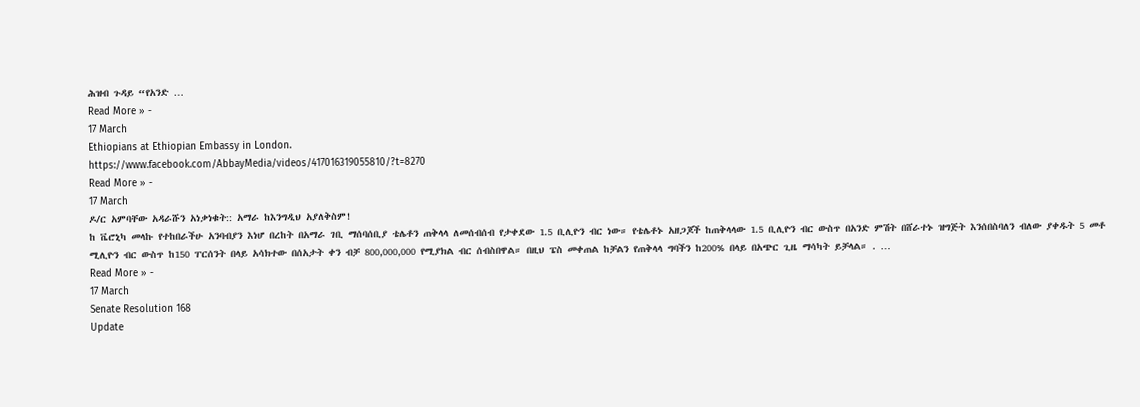ሕዝብ ጉዳይ “የአንድ …
Read More » -
17 March
Ethiopians at Ethiopian Embassy in London.
https://www.facebook.com/AbbayMedia/videos/417016319055810/?t=8270
Read More » -
17 March
ዶ/ር አምባቸው አዳራሹን አነቃነቁት:: አማራ ከእንግዲህ አያለቅስም!
ከ ቬሮኒካ መላኩ የተከበራችሁ አንባብያን እነሆ በረከት በአማራ ገቢ ማሰባሰቢያ ቴሌቶን ጠቅላላ ለመሰብሰብ የታቀደው 1.5 ቢሊዮን ብር ነው። የቴሌቶኑ አዘጋጆች ከጠቅላላው 1.5 ቢሊዮን ብር ውስጥ በአንድ ምሽት በሸራተኑ ዝግጅት እንሰበስባለን ብለው ያቀዱት 5 መቶ ሚሊዮን ብር ውስጥ ከ150 ፐርሰንት በላይ አሳክተው በሰአታት ቀን ብቻ 800,000,000 የሚያክል ብር ሰብስበዋል። በዚህ ፔስ መቀጠል ከቻልን የጠቅላላ ግባችን ከ200% በላይ በአጭር ጊዜ ማሳካት ይቻላል። . …
Read More » -
17 March
Senate Resolution 168
Update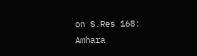on S.Res 168: Amhara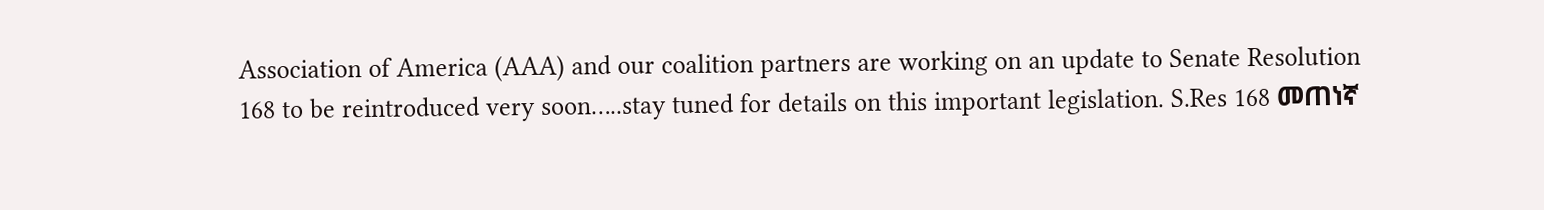Association of America (AAA) and our coalition partners are working on an update to Senate Resolution 168 to be reintroduced very soon…..stay tuned for details on this important legislation. S.Res 168 መጠነኛ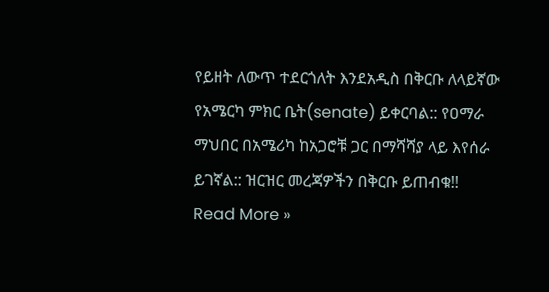የይዘት ለውጥ ተደርጎለት እንደአዲስ በቅርቡ ለላይኛው የአሜርካ ምክር ቤት(senate) ይቀርባል:: የዐማራ ማህበር በአሜሪካ ከአጋሮቹ ጋር በማሻሻያ ላይ እየሰራ ይገኛል:: ዝርዝር መረጃዎችን በቅርቡ ይጠብቁ!!
Read More »